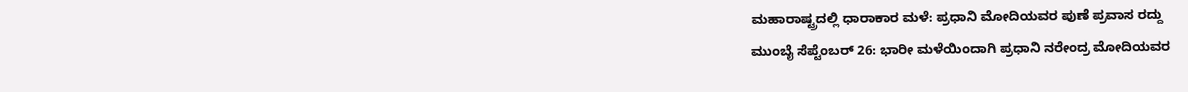ಮಹಾರಾಷ್ಟ್ರದಲ್ಲಿ ಧಾರಾಕಾರ ಮಳೆ: ಪ್ರಧಾನಿ ಮೋದಿಯವರ ಪುಣೆ ಪ್ರವಾಸ ರದ್ದು
ಮುಂಬೈ ಸೆಪ್ಟೆಂಬರ್ 26: ಭಾರೀ ಮಳೆಯಿಂದಾಗಿ ಪ್ರಧಾನಿ ನರೇಂದ್ರ ಮೋದಿಯವರ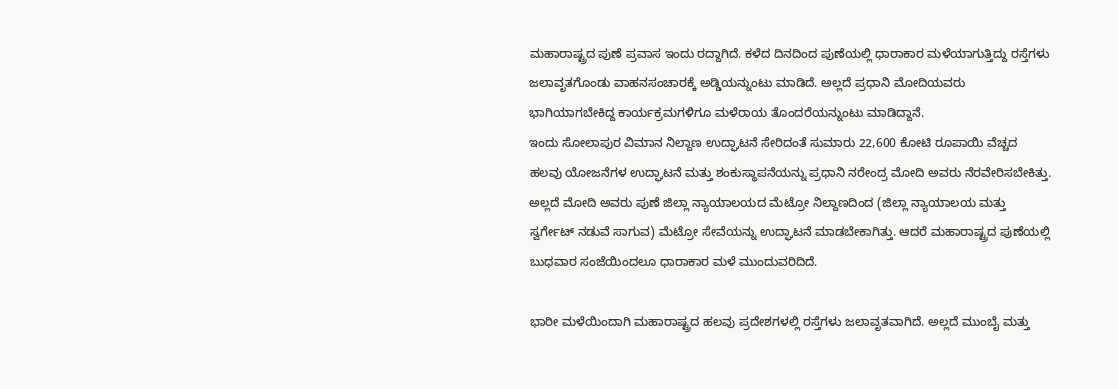ಮಹಾರಾಷ್ಟ್ರದ ಪುಣೆ ಪ್ರವಾಸ ಇಂದು ರದ್ದಾಗಿದೆ. ಕಳೆದ ದಿನದಿಂದ ಪುಣೆಯಲ್ಲಿ ಧಾರಾಕಾರ ಮಳೆಯಾಗುತ್ತಿದ್ದು ರಸ್ತೆಗಳು ಜಲಾವೃತಗೊಂಡು ವಾಹನಸಂಚಾರಕ್ಕೆ ಅಡ್ಡಿಯನ್ನುಂಟು ಮಾಡಿದೆ. ಅಲ್ಲದೆ ಪ್ರಧಾನಿ ಮೋದಿಯವರು ಭಾಗಿಯಾಗಬೇಕಿದ್ದ ಕಾರ್ಯಕ್ರಮಗಳಿಗೂ ಮಳೆರಾಯ ತೊಂದರೆಯನ್ನುಂಟು ಮಾಡಿದ್ದಾನೆ.
ಇಂದು ಸೋಲಾಪುರ ವಿಮಾನ ನಿಲ್ದಾಣ ಉದ್ಘಾಟನೆ ಸೇರಿದಂತೆ ಸುಮಾರು 22,600 ಕೋಟಿ ರೂಪಾಯಿ ವೆಚ್ಚದ ಹಲವು ಯೋಜನೆಗಳ ಉದ್ಘಾಟನೆ ಮತ್ತು ಶಂಕುಸ್ಥಾಪನೆಯನ್ನು ಪ್ರಧಾನಿ ನರೇಂದ್ರ ಮೋದಿ ಅವರು ನೆರವೇರಿಸಬೇಕಿತ್ತು. ಅಲ್ಲದೆ ಮೋದಿ ಅವರು ಪುಣೆ ಜಿಲ್ಲಾ ನ್ಯಾಯಾಲಯದ ಮೆಟ್ರೋ ನಿಲ್ದಾಣದಿಂದ (ಜಿಲ್ಲಾ ನ್ಯಾಯಾಲಯ ಮತ್ತು ಸ್ವರ್ಗೇಟ್ ನಡುವೆ ಸಾಗುವ) ಮೆಟ್ರೋ ಸೇವೆಯನ್ನು ಉದ್ಘಾಟನೆ ಮಾಡಬೇಕಾಗಿತ್ತು. ಆದರೆ ಮಹಾರಾಷ್ಟ್ರದ ಪುಣೆಯಲ್ಲಿ ಬುಧವಾರ ಸಂಜೆಯಿಂದಲೂ ಧಾರಾಕಾರ ಮಳೆ ಮುಂದುವರಿದಿದೆ.

ಭಾರೀ ಮಳೆಯಿಂದಾಗಿ ಮಹಾರಾಷ್ಟ್ರದ ಹಲವು ಪ್ರದೇಶಗಳಲ್ಲಿ ರಸ್ತೆಗಳು ಜಲಾವೃತವಾಗಿದೆ. ಅಲ್ಲದೆ ಮುಂಬೈ ಮತ್ತು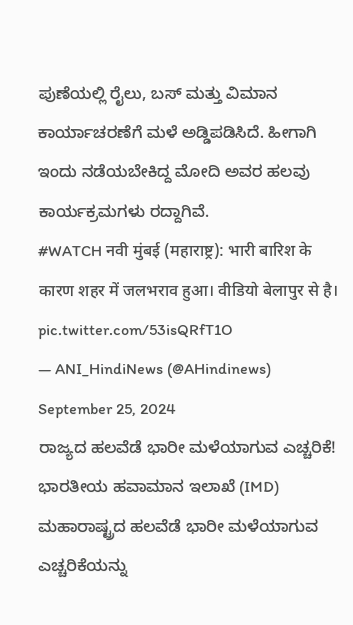ಪುಣೆಯಲ್ಲಿ ರೈಲು, ಬಸ್ ಮತ್ತು ವಿಮಾನ ಕಾರ್ಯಾಚರಣೆಗೆ ಮಳೆ ಅಡ್ಡಿಪಡಿಸಿದೆ. ಹೀಗಾಗಿ ಇಂದು ನಡೆಯಬೇಕಿದ್ದ ಮೋದಿ ಅವರ ಹಲವು ಕಾರ್ಯಕ್ರಮಗಳು ರದ್ದಾಗಿವೆ.
#WATCH नवी मुंबई (महाराष्ट्र): भारी बारिश के कारण शहर में जलभराव हुआ। वीडियो बेलापुर से है। pic.twitter.com/53isQRfT1O
— ANI_HindiNews (@AHindinews) September 25, 2024
ರಾಜ್ಯದ ಹಲವೆಡೆ ಭಾರೀ ಮಳೆಯಾಗುವ ಎಚ್ಚರಿಕೆ!
ಭಾರತೀಯ ಹವಾಮಾನ ಇಲಾಖೆ (IMD) ಮಹಾರಾಷ್ಟ್ರದ ಹಲವೆಡೆ ಭಾರೀ ಮಳೆಯಾಗುವ ಎಚ್ಚರಿಕೆಯನ್ನು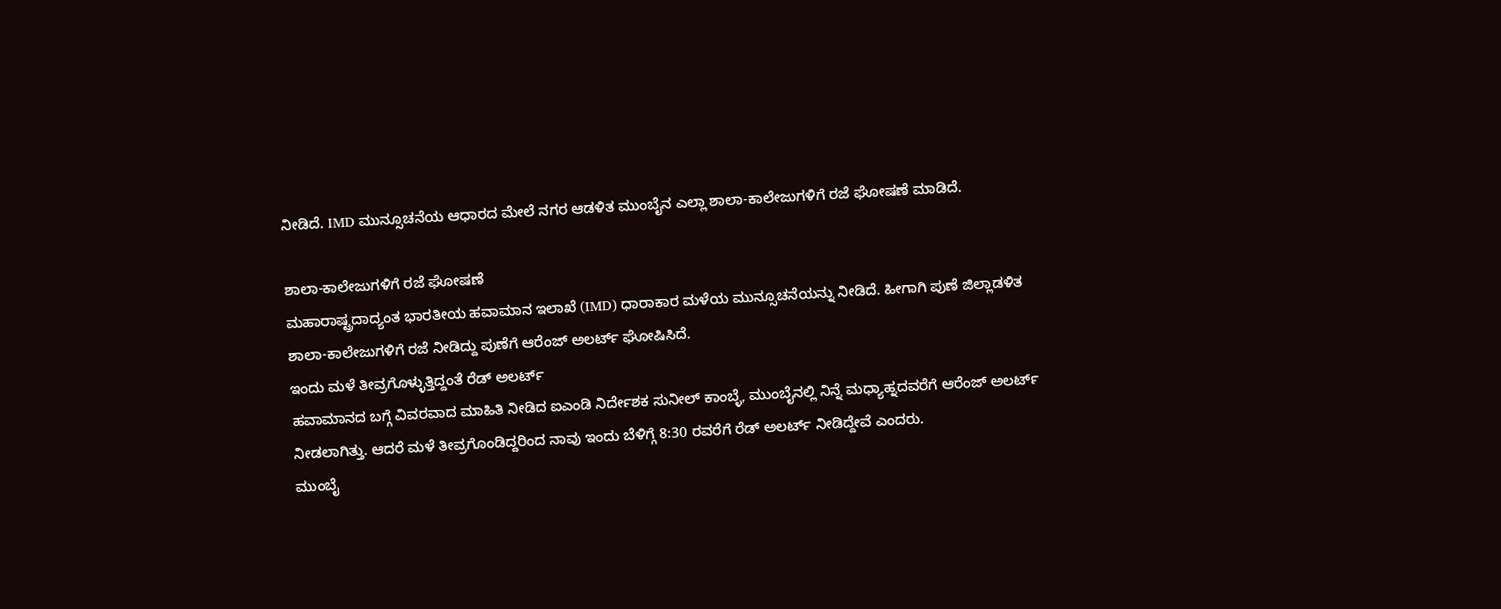ನೀಡಿದೆ. IMD ಮುನ್ಸೂಚನೆಯ ಆಧಾರದ ಮೇಲೆ ನಗರ ಆಡಳಿತ ಮುಂಬೈನ ಎಲ್ಲಾ ಶಾಲಾ-ಕಾಲೇಜುಗಳಿಗೆ ರಜೆ ಘೋಷಣೆ ಮಾಡಿದೆ.

ಶಾಲಾ-ಕಾಲೇಜುಗಳಿಗೆ ರಜೆ ಘೋಷಣೆ
ಮಹಾರಾಷ್ಟ್ರದಾದ್ಯಂತ ಭಾರತೀಯ ಹವಾಮಾನ ಇಲಾಖೆ (IMD) ಧಾರಾಕಾರ ಮಳೆಯ ಮುನ್ಸೂಚನೆಯನ್ನು ನೀಡಿದೆ. ಹೀಗಾಗಿ ಪುಣೆ ಜಿಲ್ಲಾಡಳಿತ ಶಾಲಾ-ಕಾಲೇಜುಗಳಿಗೆ ರಜೆ ನೀಡಿದ್ದು ಪುಣೆಗೆ ಆರೆಂಜ್ ಅಲರ್ಟ್ ಘೋಷಿಸಿದೆ.
ಇಂದು ಮಳೆ ತೀವ್ರಗೊಳ್ಳುತ್ತಿದ್ದಂತೆ ರೆಡ್ ಅಲರ್ಟ್
ಹವಾಮಾನದ ಬಗ್ಗೆ ವಿವರವಾದ ಮಾಹಿತಿ ನೀಡಿದ ಐಎಂಡಿ ನಿರ್ದೇಶಕ ಸುನೀಲ್ ಕಾಂಬ್ಳೆ, ಮುಂಬೈನಲ್ಲಿ ನಿನ್ನೆ ಮಧ್ಯಾಹ್ನದವರೆಗೆ ಆರೆಂಜ್ ಅಲರ್ಟ್ ನೀಡಲಾಗಿತ್ತು. ಆದರೆ ಮಳೆ ತೀವ್ರಗೊಂಡಿದ್ದರಿಂದ ನಾವು ಇಂದು ಬೆಳಿಗ್ಗೆ 8:30 ರವರೆಗೆ ರೆಡ್ ಅಲರ್ಟ್ ನೀಡಿದ್ದೇವೆ ಎಂದರು.
ಮುಂಬೈ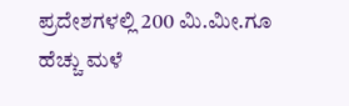ಪ್ರದೇಶಗಳಲ್ಲಿ 200 ಮಿ.ಮೀ.ಗೂ ಹೆಚ್ಚು ಮಳೆ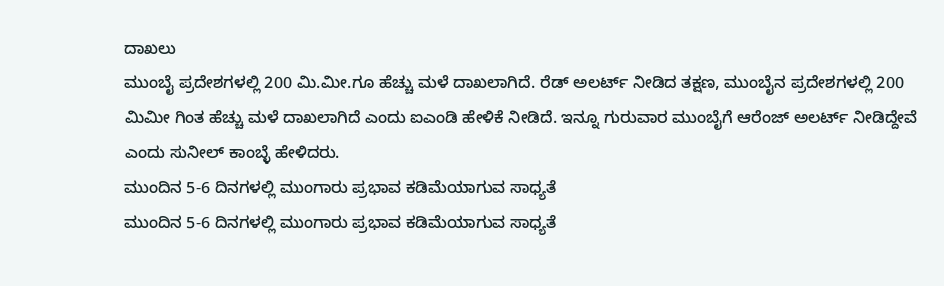ದಾಖಲು
ಮುಂಬೈ ಪ್ರದೇಶಗಳಲ್ಲಿ 200 ಮಿ.ಮೀ.ಗೂ ಹೆಚ್ಚು ಮಳೆ ದಾಖಲಾಗಿದೆ. ರೆಡ್ ಅಲರ್ಟ್ ನೀಡಿದ ತಕ್ಷಣ, ಮುಂಬೈನ ಪ್ರದೇಶಗಳಲ್ಲಿ 200 ಮಿಮೀ ಗಿಂತ ಹೆಚ್ಚು ಮಳೆ ದಾಖಲಾಗಿದೆ ಎಂದು ಐಎಂಡಿ ಹೇಳಿಕೆ ನೀಡಿದೆ. ಇನ್ನೂ ಗುರುವಾರ ಮುಂಬೈಗೆ ಆರೆಂಜ್ ಅಲರ್ಟ್ ನೀಡಿದ್ದೇವೆ ಎಂದು ಸುನೀಲ್ ಕಾಂಬ್ಳೆ ಹೇಳಿದರು.
ಮುಂದಿನ 5-6 ದಿನಗಳಲ್ಲಿ ಮುಂಗಾರು ಪ್ರಭಾವ ಕಡಿಮೆಯಾಗುವ ಸಾಧ್ಯತೆ
ಮುಂದಿನ 5-6 ದಿನಗಳಲ್ಲಿ ಮುಂಗಾರು ಪ್ರಭಾವ ಕಡಿಮೆಯಾಗುವ ಸಾಧ್ಯತೆ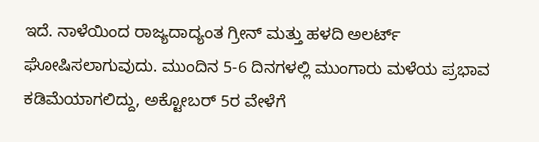ಇದೆ. ನಾಳೆಯಿಂದ ರಾಜ್ಯದಾದ್ಯಂತ ಗ್ರೀನ್ ಮತ್ತು ಹಳದಿ ಅಲರ್ಟ್ ಘೋಷಿಸಲಾಗುವುದು. ಮುಂದಿನ 5-6 ದಿನಗಳಲ್ಲಿ ಮುಂಗಾರು ಮಳೆಯ ಪ್ರಭಾವ ಕಡಿಮೆಯಾಗಲಿದ್ದು, ಅಕ್ಟೋಬರ್ 5ರ ವೇಳೆಗೆ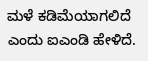ಮಳೆ ಕಡಿಮೆಯಾಗಲಿದೆ ಎಂದು ಐಎಂಡಿ ಹೇಳಿದೆ.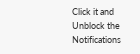Click it and Unblock the Notifications